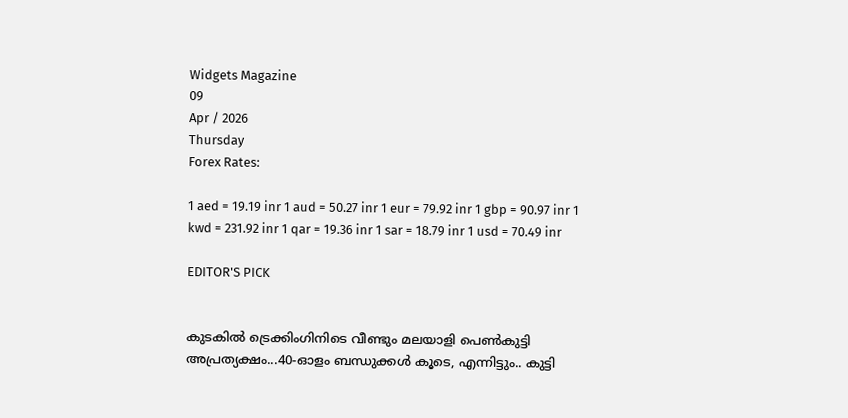Widgets Magazine
09
Apr / 2026
Thursday
Forex Rates:

1 aed = 19.19 inr 1 aud = 50.27 inr 1 eur = 79.92 inr 1 gbp = 90.97 inr 1 kwd = 231.92 inr 1 qar = 19.36 inr 1 sar = 18.79 inr 1 usd = 70.49 inr

EDITOR'S PICK


കുടകിൽ ട്രെക്കിംഗിനിടെ വീണ്ടും മലയാളി പെൺകുട്ടി അപ്രത്യക്ഷം...40-ഓളം ബന്ധുക്കൾ കൂടെ, എന്നിട്ടും.. കുട്ടി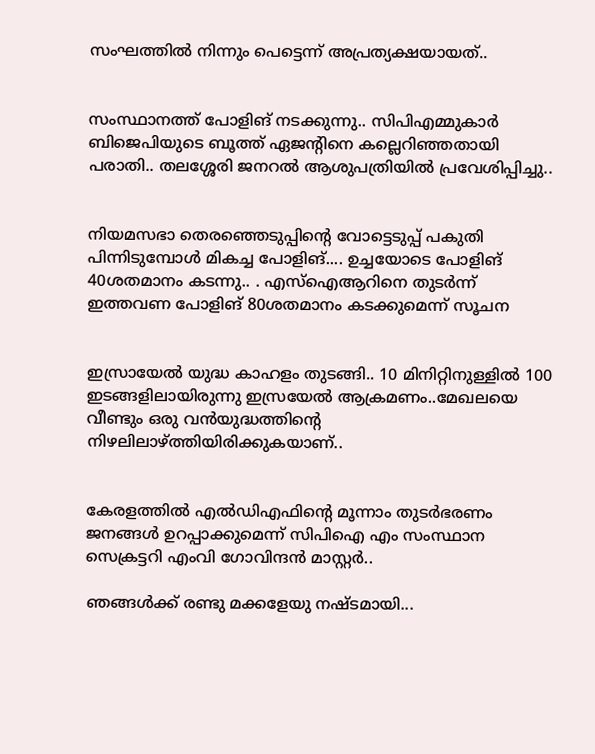സംഘത്തില്‍ നിന്നും പെട്ടെന്ന് അപ്രത്യക്ഷയായത്..


സംസ്ഥാനത്ത് പോളിങ് നടക്കുന്നു.. സിപിഎമ്മുകാർ ബിജെപിയുടെ ബൂത്ത് ഏജന്റിനെ കല്ലെറിഞ്ഞതായി പരാതി.. തലശ്ശേരി ജനറൽ ആശുപത്രിയിൽ പ്രവേശിപ്പിച്ചു..


നിയമസഭാ തെരഞ്ഞെടുപ്പിന്‍റെ വോട്ടെടുപ്പ് പകുതി പിന്നിടുമ്പോള്‍ മികച്ച പോളിങ്.... ഉച്ചയോടെ പോളിങ് 40ശതമാനം കടന്നു.. . എസ്ഐആറിനെ തുടര്‍ന്ന് ഇത്തവണ പോളിങ് 80ശതമാനം കടക്കുമെന്ന് സൂചന


ഇസ്രായേൽ യുദ്ധ കാഹളം തുടങ്ങി.. 10 മിനിറ്റിനുള്ളില്‍ 100 ഇടങ്ങളിലായിരുന്നു ഇസ്രയേല്‍ ആക്രമണം..മേഖലയെ വീണ്ടും ഒരു വന്‍യുദ്ധത്തിന്റെ നിഴലിലാഴ്ത്തിയിരിക്കുകയാണ്..


കേരളത്തിൽ എൽഡിഎഫിന്റെ മൂന്നാം തുടർഭരണം ജനങ്ങൾ ഉറപ്പാക്കുമെന്ന് സിപിഐ എം സംസ്ഥാന സെക്രട്ടറി എംവി ഗോവിന്ദൻ മാസ്റ്റർ..

ഞങ്ങള്‍ക്ക് രണ്ടു മക്കളേയു നഷ്ടമായി...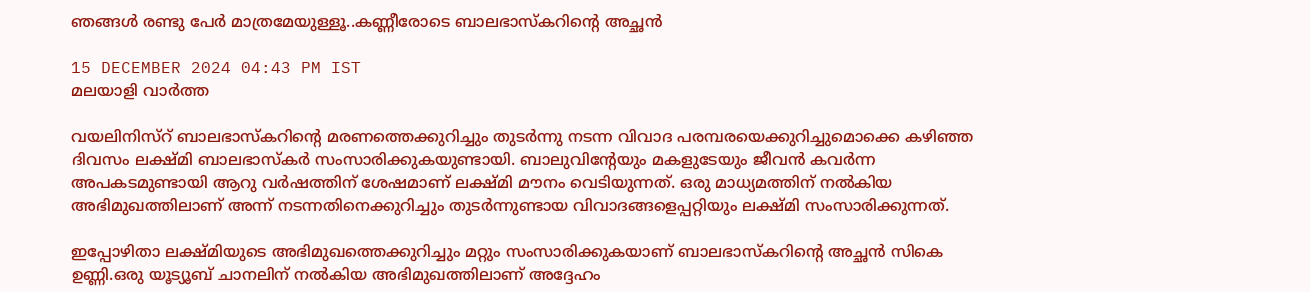ഞങ്ങള്‍ രണ്ടു പേര്‍ മാത്രമേയുള്ളൂ..കണ്ണീരോടെ ബാലഭാസ്‌കറിന്റെ അച്ഛന്‍

15 DECEMBER 2024 04:43 PM IST
മലയാളി വാര്‍ത്ത

വയലിനിസ്റ് ബാലഭാസ്‌കറിന്റെ മരണത്തെക്കുറിച്ചും തുടര്‍ന്നു നടന്ന വിവാദ പരമ്പരയെക്കുറിച്ചുമൊക്കെ കഴിഞ്ഞ ദിവസം ലക്ഷ്മി ബാലഭാസ്‌കര്‍ സംസാരിക്കുകയുണ്ടായി. ബാലുവിന്റേയും മകളുടേയും ജീവന്‍ കവര്‍ന്ന അപകടമുണ്ടായി ആറു വര്‍ഷത്തിന് ശേഷമാണ് ലക്ഷ്മി മൗനം വെടിയുന്നത്. ഒരു മാധ്യമത്തിന് നല്‍കിയ അഭിമുഖത്തിലാണ് അന്ന് നടന്നതിനെക്കുറിച്ചും തുടര്‍ന്നുണ്ടായ വിവാദങ്ങളെപ്പറ്റിയും ലക്ഷ്മി സംസാരിക്കുന്നത്.

ഇപ്പോഴിതാ ലക്ഷ്മിയുടെ അഭിമുഖത്തെക്കുറിച്ചും മറ്റും സംസാരിക്കുകയാണ് ബാലഭാസ്‌കറിന്റെ അച്ഛന്‍ സികെ ഉണ്ണി.ഒരു യൂട്യൂബ് ചാനലിന് നല്‍കിയ അഭിമുഖത്തിലാണ് അദ്ദേഹം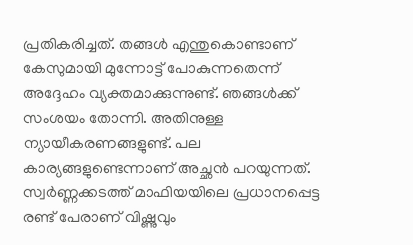പ്രതികരിച്ചത്. തങ്ങള്‍ എന്തുകൊണ്ടാണ് കേസുമായി മുന്നോട്ട് പോകുന്നതെന്ന് അദ്ദേഹം വ്യക്തമാക്കുന്നുണ്ട്. ഞങ്ങള്‍ക്ക് സംശയം തോന്നി. അതിനുള്ള ന്യായീകരണങ്ങളുണ്ട്. പല കാര്യങ്ങളുണ്ടെന്നാണ് അച്ഛന്‍ പറയുന്നത്. സ്വര്‍ണ്ണക്കടത്ത് മാഫിയയിലെ പ്രധാനപ്പെട്ട രണ്ട് പേരാണ് വിഷ്ണുവും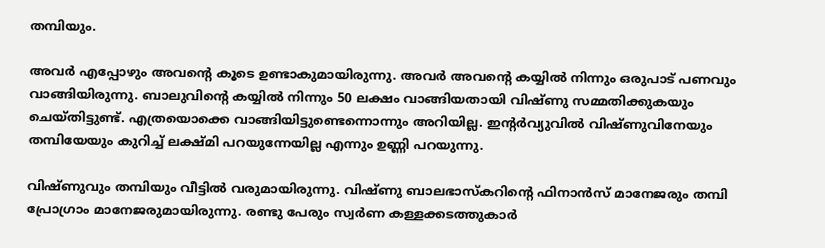തമ്പിയും.

അവര്‍ എപ്പോഴും അവന്റെ കൂടെ ഉണ്ടാകുമായിരുന്നു. അവര്‍ അവന്റെ കയ്യില്‍ നിന്നും ഒരുപാട് പണവും വാങ്ങിയിരുന്നു. ബാലുവിന്റെ കയ്യില്‍ നിന്നും 50 ലക്ഷം വാങ്ങിയതായി വിഷ്ണു സമ്മതിക്കുകയും ചെയ്തിട്ടുണ്ട്. എത്രയൊക്കെ വാങ്ങിയിട്ടുണ്ടെന്നൊന്നും അറിയില്ല. ഇന്റര്‍വ്യുവില്‍ വിഷ്ണുവിനേയും തമ്പിയേയും കുറിച്ച് ലക്ഷ്മി പറയുന്നേയില്ല എന്നും ഉണ്ണി പറയുന്നു.

വിഷ്ണുവും തമ്പിയും വീട്ടില്‍ വരുമായിരുന്നു. വിഷ്ണു ബാലഭാസ്‌കറിന്റെ ഫിനാന്‍സ് മാനേജരും തമ്പി പ്രോഗ്രാം മാനേജരുമായിരുന്നു. രണ്ടു പേരും സ്വര്‍ണ കള്ളക്കടത്തുകാര്‍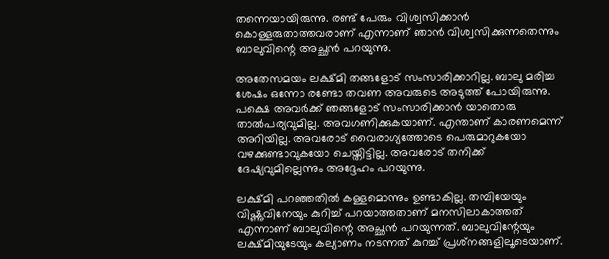തന്നെയായിരുന്നു. രണ്ട് പേരും വിശ്വസിക്കാന്‍ കൊള്ളരുതാത്തവരാണ് എന്നാണ് ഞാന്‍ വിശ്വസിക്കുന്നതെന്നും ബാലുവിന്റെ അച്ഛന്‍ പറയുന്നു.

അതേസമയം ലക്ഷ്മി തങ്ങളോട് സംസാരിക്കാറില്ല. ബാലു മരിച്ച ശേഷം ഒന്നോ രണ്ടോ തവണ അവരുടെ അടുത്ത് പോയിരുന്നു. പക്ഷെ അവര്‍ക്ക് ഞങ്ങളോട് സംസാരിക്കാന്‍ യാതൊരു താല്‍പര്യവുമില്ല. അവഗണിക്കുകയാണ്. എന്താണ് കാരണമെന്ന് അറിയില്ല. അവരോട് വൈരാഗ്യത്തോടെ പെരുമാറുകയോ വഴക്കുണ്ടാവുകയോ ചെയ്തിട്ടില്ല. അവരോട് തനിക്ക് ദേഷ്യവുമില്ലെന്നും അദ്ദേഹം പറയുന്നു.

ലക്ഷ്മി പറഞ്ഞതില്‍ കള്ളമൊന്നും ഉണ്ടാകില്ല. തമ്പിയേയും വിഷ്ണുവിനേയും കുറിച്ച് പറയാത്തതാണ് മനസിലാകാത്തത് എന്നാണ് ബാലുവിന്റെ അച്ഛന്‍ പറയുന്നത്. ബാലുവിന്റേയും ലക്ഷ്മിയുടേയും കല്യാണം നടന്നത് കുറച്ച് പ്രശ്‌നങ്ങളിലൂടെയാണ്.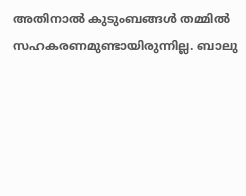അതിനാല്‍ കുടുംബങ്ങള്‍ തമ്മില്‍ സഹകരണമുണ്ടായിരുന്നില്ല. ബാലു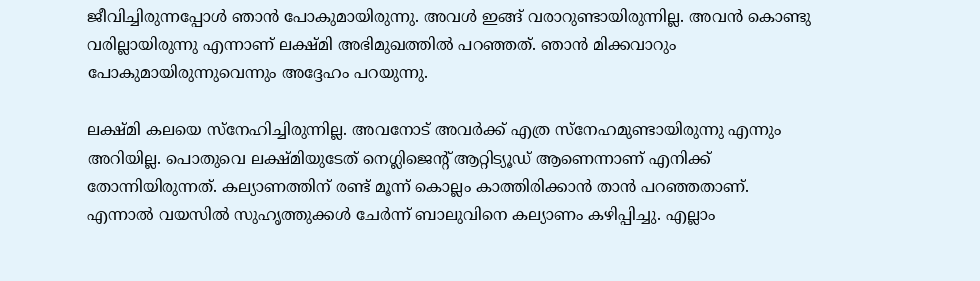ജീവിച്ചിരുന്നപ്പോള്‍ ഞാന്‍ പോകുമായിരുന്നു. അവള്‍ ഇങ്ങ് വരാറുണ്ടായിരുന്നില്ല. അവന്‍ കൊണ്ടു വരില്ലായിരുന്നു എന്നാണ് ലക്ഷ്മി അഭിമുഖത്തില്‍ പറഞ്ഞത്. ഞാന്‍ മിക്കവാറും പോകുമായിരുന്നുവെന്നും അദ്ദേഹം പറയുന്നു.

ലക്ഷ്മി കലയെ സ്‌നേഹിച്ചിരുന്നില്ല. അവനോട് അവര്‍ക്ക് എത്ര സ്‌നേഹമുണ്ടായിരുന്നു എന്നും അറിയില്ല. പൊതുവെ ലക്ഷ്മിയുടേത് നെഗ്ലിജെന്റ് ആറ്റിട്യൂഡ് ആണെന്നാണ് എനിക്ക് തോന്നിയിരുന്നത്. കല്യാണത്തിന് രണ്ട് മൂന്ന് കൊല്ലം കാത്തിരിക്കാന്‍ താന്‍ പറഞ്ഞതാണ്. എന്നാല്‍ വയസില്‍ സുഹൃത്തുക്കള്‍ ചേര്‍ന്ന് ബാലുവിനെ കല്യാണം കഴിപ്പിച്ചു. എല്ലാം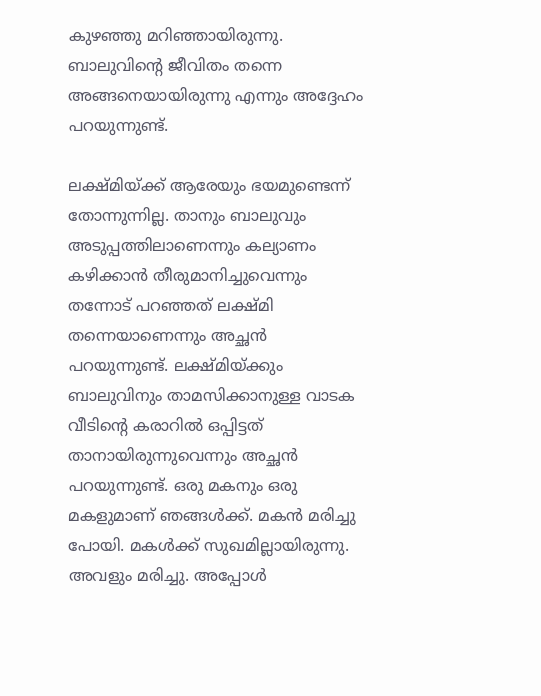കുഴഞ്ഞു മറിഞ്ഞായിരുന്നു. ബാലുവിന്റെ ജീവിതം തന്നെ അങ്ങനെയായിരുന്നു എന്നും അദ്ദേഹം പറയുന്നുണ്ട്.

ലക്ഷ്മിയ്ക്ക് ആരേയും ഭയമുണ്ടെന്ന് തോന്നുന്നില്ല. താനും ബാലുവും അടുപ്പത്തിലാണെന്നും കല്യാണം കഴിക്കാന്‍ തീരുമാനിച്ചുവെന്നും തന്നോട് പറഞ്ഞത് ലക്ഷ്മി തന്നെയാണെന്നും അച്ഛന്‍ പറയുന്നുണ്ട്. ലക്ഷ്മിയ്ക്കും ബാലുവിനും താമസിക്കാനുള്ള വാടക വീടിന്റെ കരാറില്‍ ഒപ്പിട്ടത് താനായിരുന്നുവെന്നും അച്ഛന്‍ പറയുന്നുണ്ട്. ഒരു മകനും ഒരു മകളുമാണ് ഞങ്ങള്‍ക്ക്. മകന്‍ മരിച്ചു പോയി. മകള്‍ക്ക് സുഖമില്ലായിരുന്നു. അവളും മരിച്ചു. അപ്പോള്‍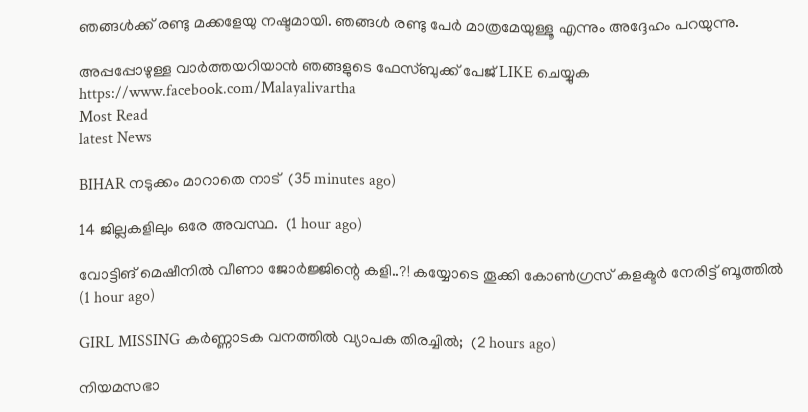ഞങ്ങള്‍ക്ക് രണ്ടു മക്കളേയു നഷ്ടമായി. ഞങ്ങള്‍ രണ്ടു പേര്‍ മാത്രമേയുള്ളൂ എന്നും അദ്ദേഹം പറയുന്നു.

അപ്പപ്പോഴുള്ള വാര്‍ത്തയറിയാന്‍ ഞങ്ങളുടെ ഫേസ്‌ബുക്ക്‌ പേജ് LIKE ചെയ്യുക
https://www.facebook.com/Malayalivartha
Most Read
latest News

BIHAR നടുക്കം മാറാതെ നാട്  (35 minutes ago)

14 ജില്ലകളിലും ഒരേ അവസ്ഥ.  (1 hour ago)

വോട്ടിങ് മെഷീനിൽ വീണാ ജോർജ്ജിന്റെ കളി..?! കയ്യോടെ തൂക്കി കോൺഗ്രസ് കളക്ടർ നേരിട്ട് ബൂത്തിൽ  (1 hour ago)

GIRL MISSING കർണ്ണാടക വനത്തിൽ വ്യാപക തിരച്ചിൽ;  (2 hours ago)

നിയമസഭാ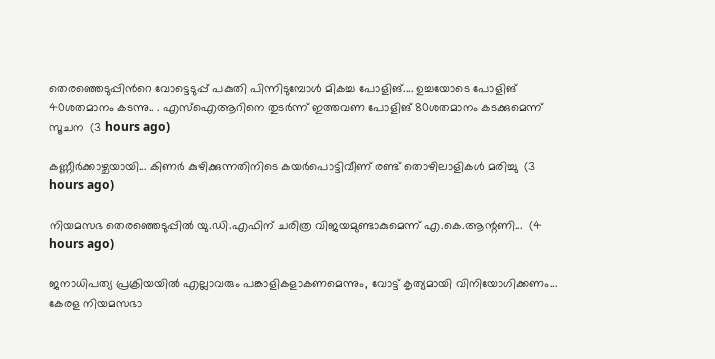തെരഞ്ഞെടുപ്പിന്‍റെ വോട്ടെടുപ്പ് പകുതി പിന്നിടുമ്പോള്‍ മികച്ച പോളിങ്.... ഉച്ചയോടെ പോളിങ് 40ശതമാനം കടന്നു.. . എസ്ഐആറിനെ തുടര്‍ന്ന് ഇത്തവണ പോളിങ് 80ശതമാനം കടക്കുമെന്ന് സൂചന  (3 hours ago)

കണ്ണീർക്കാഴ്ചയായി... കിണർ കുഴിക്കുന്നതിനിടെ കയർപൊട്ടിവീണ് രണ്ട് തൊഴിലാളികൾ മരിച്ചു  (3 hours ago)

നിയമസഭ തെരഞ്ഞെടുപ്പിൽ യു.ഡി.എഫിന് ചരിത്ര വിജയമുണ്ടാകുമെന്ന് എ.കെ.ആന്റണി...  (4 hours ago)

ജനാധിപത്യ പ്രക്രിയയിൽ എല്ലാവരും പങ്കാളികളാകണമെന്നും, വോട്ട് കൃത്യമായി വിനിയോഗിക്കണം... കേരള നിയമസഭാ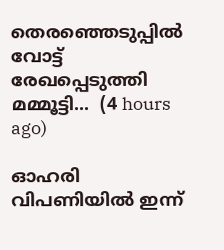തെരഞ്ഞെടുപ്പിൽ വോട്ട് രേഖപ്പെടുത്തി മമ്മൂട്ടി...  (4 hours ago)

ഓഹരി വിപണിയിൽ ഇന്ന്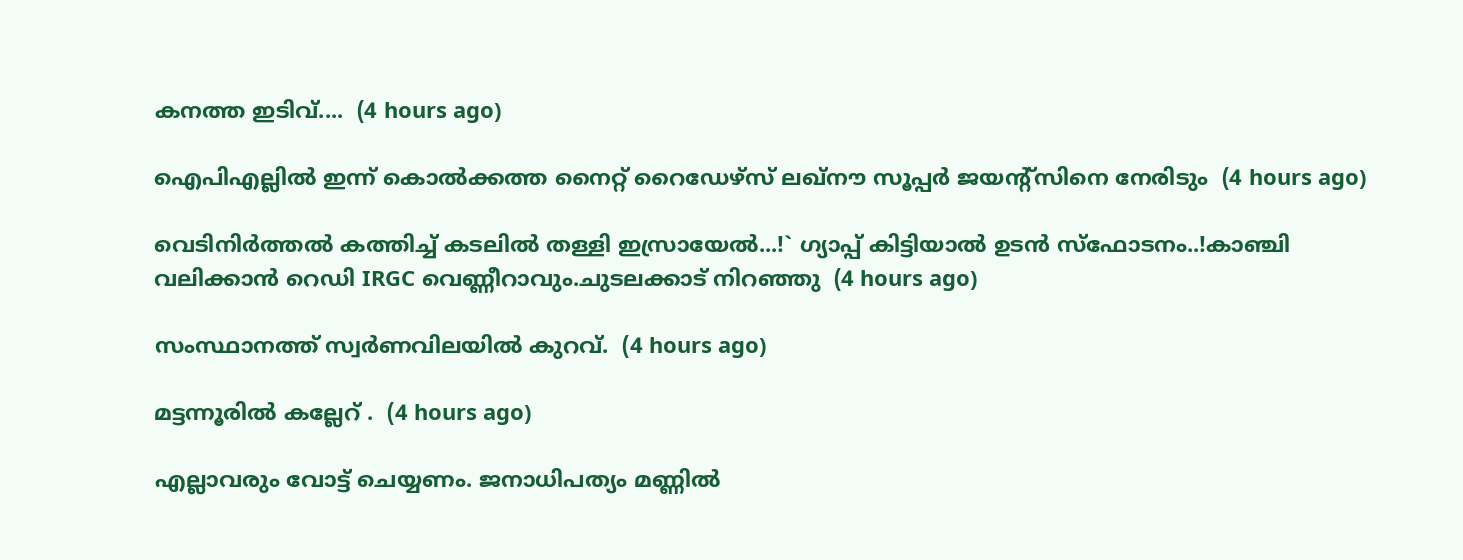കനത്ത ഇടിവ്....  (4 hours ago)

ഐപിഎല്ലിൽ ഇന്ന് കൊൽക്കത്ത നൈറ്റ് റൈഡേഴ്‌സ് ലഖ്നൗ സൂപ്പർ ജയന്റ്സിനെ നേരിടും  (4 hours ago)

വെടിനിർത്തൽ കത്തിച്ച് കടലിൽ തള്ളി ഇസ്രായേൽ...!` ഗ്യാപ്പ് കിട്ടിയാൽ ഉടൻ സ്ഫോടനം..!കാഞ്ചി വലിക്കാൻ റെഡി IRGC വെണ്ണീറാവും.ചുടലക്കാട് നിറഞ്ഞു  (4 hours ago)

സംസ്ഥാനത്ത് സ്വർണവിലയിൽ കുറവ്.  (4 hours ago)

മട്ടന്നൂരിൽ കല്ലേറ് .  (4 hours ago)

എല്ലാവരും വോട്ട് ചെയ്യണം. ജനാധിപത്യം മണ്ണിൽ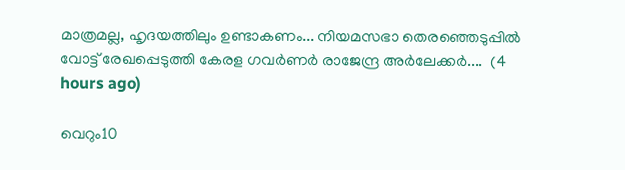മാത്രമല്ല, ഹൃദയത്തിലും ഉണ്ടാകണം... നിയമസഭാ തെരഞ്ഞെടുപ്പിൽ വോട്ട് രേഖപ്പെടുത്തി കേരള ഗവർണർ രാജേന്ദ്ര അർലേക്കർ....  (4 hours ago)

വെറും10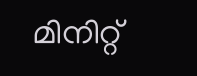മിനിറ്റ്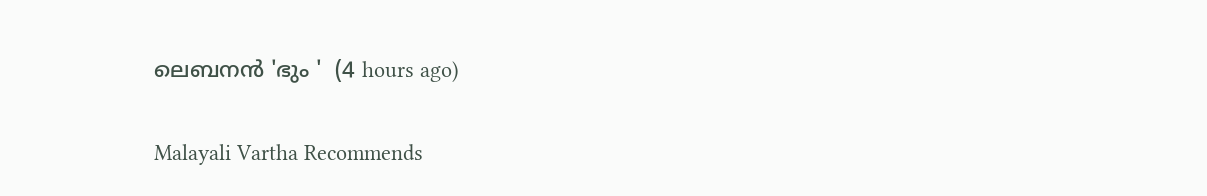ലെബനൻ 'ഭും '  (4 hours ago)

Malayali Vartha Recommends